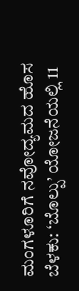ಮಂಗಳೂರಿಗೆ ನವೋದ್ಯಮದ ಹೊಸ ಬೆಳಕು: ‘ಬೊಲ್ಪು’ ಯೋಜನೆಯಲ್ಲಿ 11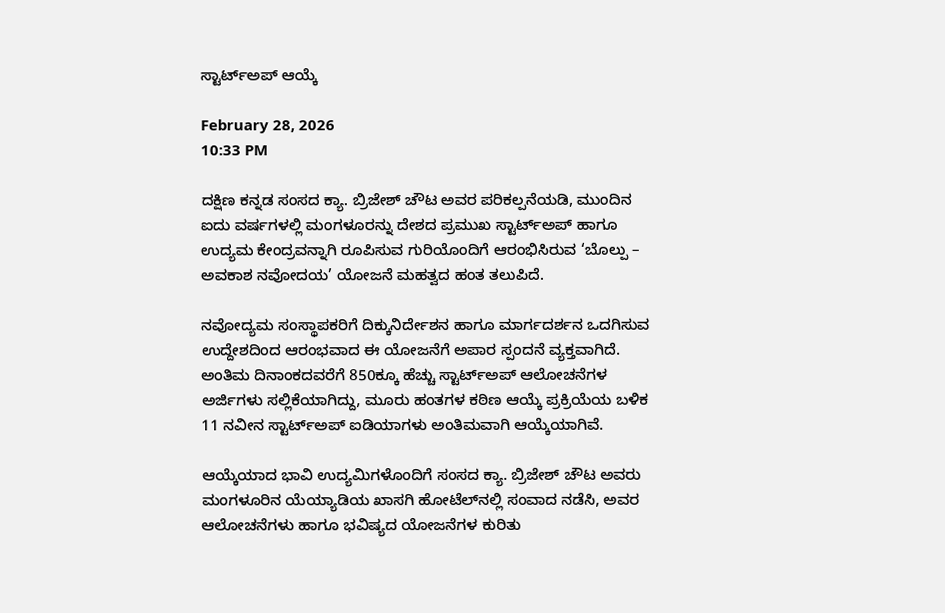ಸ್ಟಾರ್ಟ್‌ಅಪ್ ಆಯ್ಕೆ

February 28, 2026
10:33 PM

ದಕ್ಷಿಣ ಕನ್ನಡ ಸಂಸದ ಕ್ಯಾ. ಬ್ರಿಜೇಶ್ ಚೌಟ ಅವರ ಪರಿಕಲ್ಪನೆಯಡಿ, ಮುಂದಿನ ಐದು ವರ್ಷಗಳಲ್ಲಿ ಮಂಗಳೂರನ್ನು ದೇಶದ ಪ್ರಮುಖ ಸ್ಟಾರ್ಟ್‌ಅಪ್ ಹಾಗೂ ಉದ್ಯಮ ಕೇಂದ್ರವನ್ನಾಗಿ ರೂಪಿಸುವ ಗುರಿಯೊಂದಿಗೆ ಆರಂಭಿಸಿರುವ ‘ಬೊಲ್ಪು – ಅವಕಾಶ ನವೋದಯ’ ಯೋಜನೆ ಮಹತ್ವದ ಹಂತ ತಲುಪಿದೆ.

ನವೋದ್ಯಮ ಸಂಸ್ಥಾಪಕರಿಗೆ ದಿಕ್ಕುನಿರ್ದೇಶನ ಹಾಗೂ ಮಾರ್ಗದರ್ಶನ ಒದಗಿಸುವ ಉದ್ದೇಶದಿಂದ ಆರಂಭವಾದ ಈ ಯೋಜನೆಗೆ ಅಪಾರ ಸ್ಪಂದನೆ ವ್ಯಕ್ತವಾಗಿದೆ. ಅಂತಿಮ ದಿನಾಂಕದವರೆಗೆ 850ಕ್ಕೂ ಹೆಚ್ಚು ಸ್ಟಾರ್ಟ್‌ಅಪ್ ಆಲೋಚನೆಗಳ ಅರ್ಜಿಗಳು ಸಲ್ಲಿಕೆಯಾಗಿದ್ದು, ಮೂರು ಹಂತಗಳ ಕಠಿಣ ಆಯ್ಕೆ ಪ್ರಕ್ರಿಯೆಯ ಬಳಿಕ 11 ನವೀನ ಸ್ಟಾರ್ಟ್‌ಅಪ್ ಐಡಿಯಾಗಳು ಅಂತಿಮವಾಗಿ ಆಯ್ಕೆಯಾಗಿವೆ.

ಆಯ್ಕೆಯಾದ ಭಾವಿ ಉದ್ಯಮಿಗಳೊಂದಿಗೆ ಸಂಸದ ಕ್ಯಾ. ಬ್ರಿಜೇಶ್ ಚೌಟ ಅವರು ಮಂಗಳೂರಿನ ಯೆಯ್ಯಾಡಿಯ ಖಾಸಗಿ ಹೋಟೆಲ್‌ನಲ್ಲಿ ಸಂವಾದ ನಡೆಸಿ, ಅವರ ಆಲೋಚನೆಗಳು ಹಾಗೂ ಭವಿಷ್ಯದ ಯೋಜನೆಗಳ ಕುರಿತು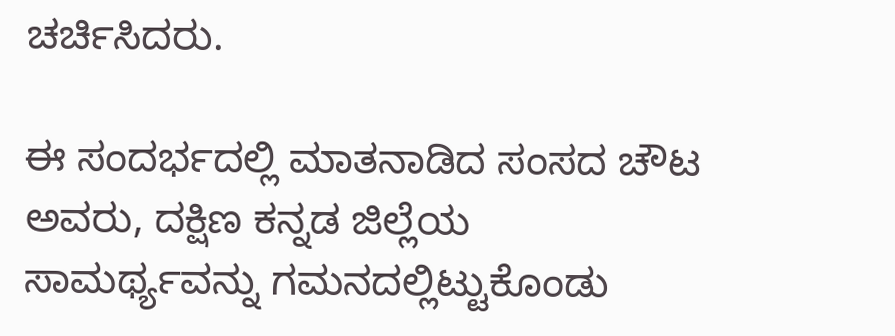ಚರ್ಚಿಸಿದರು.

ಈ ಸಂದರ್ಭದಲ್ಲಿ ಮಾತನಾಡಿದ ಸಂಸದ ಚೌಟ ಅವರು, ದಕ್ಷಿಣ ಕನ್ನಡ ಜಿಲ್ಲೆಯ ಸಾಮರ್ಥ್ಯವನ್ನು ಗಮನದಲ್ಲಿಟ್ಟುಕೊಂಡು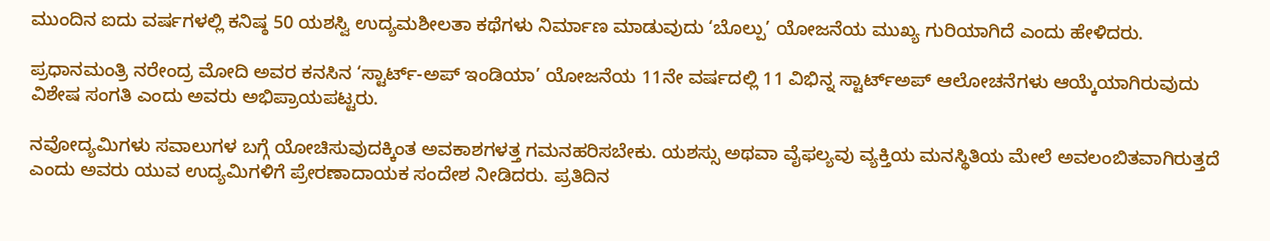ಮುಂದಿನ ಐದು ವರ್ಷಗಳಲ್ಲಿ ಕನಿಷ್ಠ 50 ಯಶಸ್ವಿ ಉದ್ಯಮಶೀಲತಾ ಕಥೆಗಳು ನಿರ್ಮಾಣ ಮಾಡುವುದು ‘ಬೊಲ್ಪು’ ಯೋಜನೆಯ ಮುಖ್ಯ ಗುರಿಯಾಗಿದೆ ಎಂದು ಹೇಳಿದರು.

ಪ್ರಧಾನಮಂತ್ರಿ ನರೇಂದ್ರ ಮೋದಿ ಅವರ ಕನಸಿನ ‘ಸ್ಟಾರ್ಟ್-ಅಪ್ ಇಂಡಿಯಾ’ ಯೋಜನೆಯ 11ನೇ ವರ್ಷದಲ್ಲಿ 11 ವಿಭಿನ್ನ ಸ್ಟಾರ್ಟ್‌ಅಪ್ ಆಲೋಚನೆಗಳು ಆಯ್ಕೆಯಾಗಿರುವುದು ವಿಶೇಷ ಸಂಗತಿ ಎಂದು ಅವರು ಅಭಿಪ್ರಾಯಪಟ್ಟರು.

ನವೋದ್ಯಮಿಗಳು ಸವಾಲುಗಳ ಬಗ್ಗೆ ಯೋಚಿಸುವುದಕ್ಕಿಂತ ಅವಕಾಶಗಳತ್ತ ಗಮನಹರಿಸಬೇಕು. ಯಶಸ್ಸು ಅಥವಾ ವೈಫಲ್ಯವು ವ್ಯಕ್ತಿಯ ಮನಸ್ಥಿತಿಯ ಮೇಲೆ ಅವಲಂಬಿತವಾಗಿರುತ್ತದೆ ಎಂದು ಅವರು ಯುವ ಉದ್ಯಮಿಗಳಿಗೆ ಪ್ರೇರಣಾದಾಯಕ ಸಂದೇಶ ನೀಡಿದರು. ಪ್ರತಿದಿನ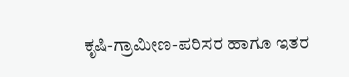ಕೃಷಿ-ಗ್ರಾಮೀಣ-ಪರಿಸರ ಹಾಗೂ ಇತರ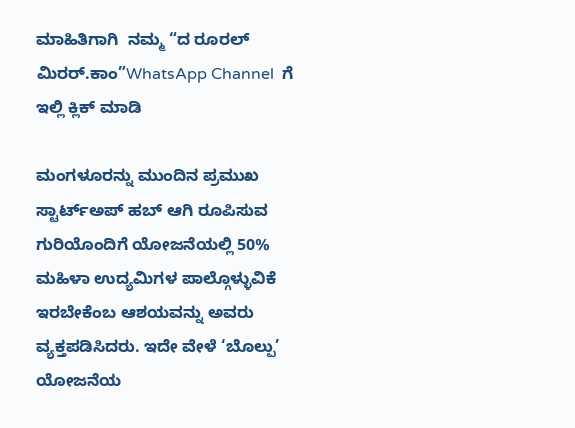ಮಾಹಿತಿಗಾಗಿ  ನಮ್ಮ “ದ ರೂರಲ್‌ ಮಿರರ್.ಕಾಂ”WhatsApp Channel  ಗೆ ಇಲ್ಲಿ ಕ್ಲಿಕ್‌ ಮಾಡಿ

ಮಂಗಳೂರನ್ನು ಮುಂದಿನ ಪ್ರಮುಖ ಸ್ಟಾರ್ಟ್‌ಅಪ್ ಹಬ್ ಆಗಿ ರೂಪಿಸುವ ಗುರಿಯೊಂದಿಗೆ ಯೋಜನೆಯಲ್ಲಿ 50% ಮಹಿಳಾ ಉದ್ಯಮಿಗಳ ಪಾಲ್ಗೊಳ್ಳುವಿಕೆ ಇರಬೇಕೆಂಬ ಆಶಯವನ್ನು ಅವರು ವ್ಯಕ್ತಪಡಿಸಿದರು. ಇದೇ ವೇಳೆ ‘ಬೊಲ್ಪು’ ಯೋಜನೆಯ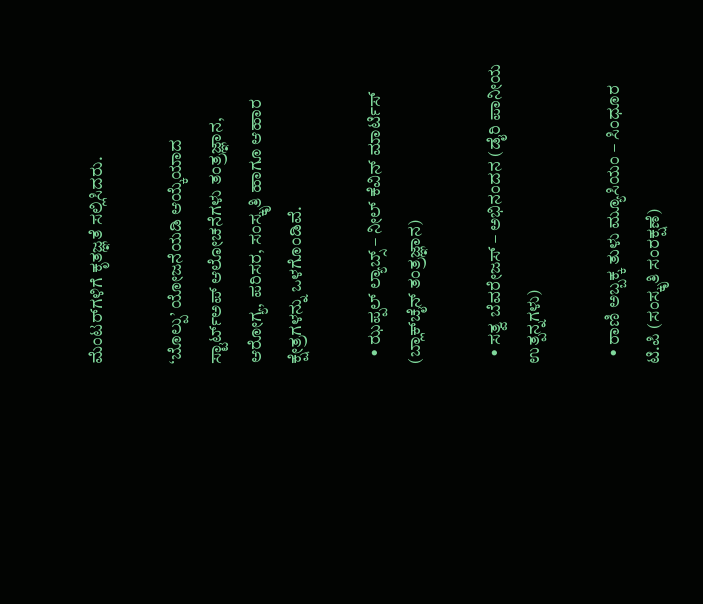ಮೆಂಟರ್‌ಗಳಿಗೆ ಕೃತಜ್ಞತೆ ಸಲ್ಲಿಸಿದರು.

‘ಬೊಲ್ಪು’ ಯೋಜನೆಯಡಿ ಆಯ್ಕೆಯಾದ ಸ್ಟಾರ್ಟ್‌ಅಪ್ ಆಲೋಚನೆಗಳು ತಂತ್ರಜ್ಞಾನ, ಆರೋಗ್ಯ, ಪರಿಸರ, ಸಂಸ್ಕೃತಿ ಹಾಗೂ ಆಹಾರ ಕ್ಷೇತ್ರಗಳನ್ನು ಒಳಗೊಂಡಿವೆ.

  • ಝಪ್ಪಲ್ ಲ್ಯಾಬ್ಸ್ – ನೀಲ್ ಕೆವಿನ್ ಮಾರ್ಟಿಸ್ (ಬ್ಲಾಕ್‌ಚೈನ್ ತಂತ್ರಜ್ಞಾನ)

  • ಸತ್ವ ಬೆವರೇಜಸ್ – ಅಭಿನಂದನ (ಡೈರಿ ಪಾನೀಯ ಉತ್ಪನ್ನಗಳು)

  • ರಾಣಿ ಅಬ್ಬಕ್ಕ ತುಳು ಮ್ಯೂಸಿಯಂ – ಸಿಂಧೂರ ಟಿ.ಪಿ (ಸಂಸ್ಕೃತಿ ಸಂರಕ್ಷಣೆ)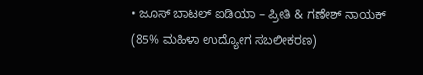• ಜೂಸ್ ಬಾಟಲ್ ಐಡಿಯಾ – ಪ್ರೀತಿ & ಗಣೇಶ್ ನಾಯಕ್ (85% ಮಹಿಳಾ ಉದ್ಯೋಗ ಸಬಲೀಕರಣ)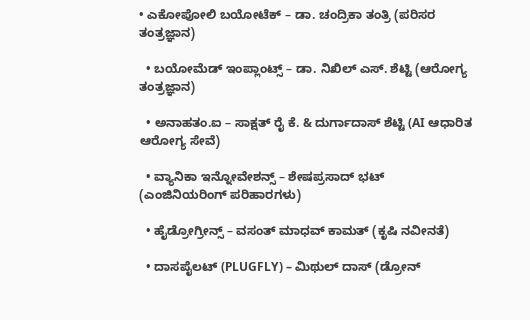• ಎಕೋಪೋಲಿ ಬಯೋಟೆಕ್ – ಡಾ. ಚಂದ್ರಿಕಾ ತಂತ್ರಿ (ಪರಿಸರ ತಂತ್ರಜ್ಞಾನ)

  • ಬಯೋಮೆಡ್ ಇಂಪ್ಲಾಂಟ್ಸ್ – ಡಾ. ನಿಖಿಲ್ ಎಸ್. ಶೆಟ್ಟಿ (ಆರೋಗ್ಯ ತಂತ್ರಜ್ಞಾನ)

  • ಅನಾಹತಂ.ಐ – ಸಾಕ್ಷತ್ ರೈ ಕೆ. & ದುರ್ಗಾದಾಸ್ ಶೆಟ್ಟಿ (AI ಆಧಾರಿತ ಆರೋಗ್ಯ ಸೇವೆ)

  • ವ್ಯಾನಿಕಾ ಇನ್ನೋವೇಶನ್ಸ್ – ಶೇಷಪ್ರಸಾದ್ ಭಟ್ (ಎಂಜಿನಿಯರಿಂಗ್ ಪರಿಹಾರಗಳು)

  • ಹೈಡ್ರೋಗ್ರೀನ್ಸ್ – ವಸಂತ್ ಮಾಧವ್ ಕಾಮತ್ (ಕೃಷಿ ನವೀನತೆ)

  • ದಾಸಪೈಲಟ್ (PLUGFLY) – ಮಿಥುಲ್ ದಾಸ್ (ಡ್ರೋನ್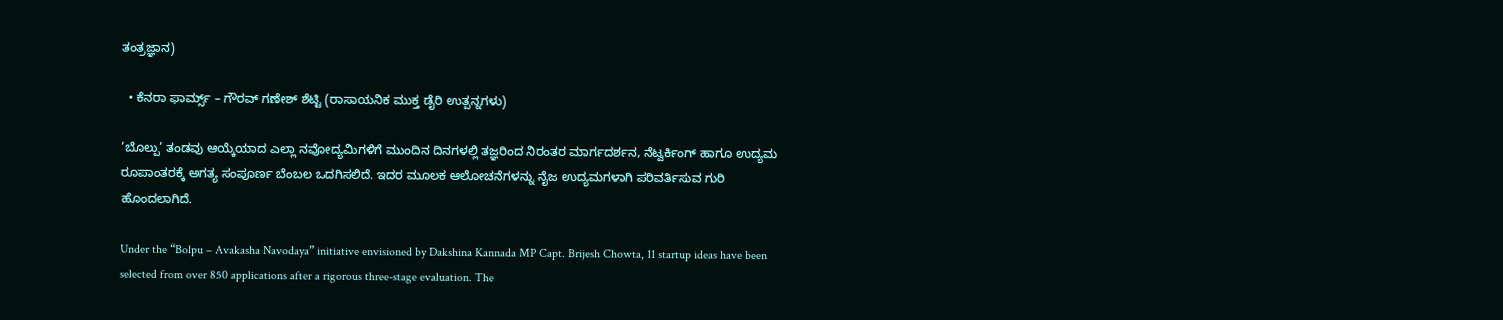ತಂತ್ರಜ್ಞಾನ)

  • ಕೆನರಾ ಫಾರ್ಮ್ಸ್ – ಗೌರವ್ ಗಣೇಶ್ ಶೆಟ್ಟಿ (ರಾಸಾಯನಿಕ ಮುಕ್ತ ಡೈರಿ ಉತ್ಪನ್ನಗಳು)

‘ಬೊಲ್ಪು’ ತಂಡವು ಆಯ್ಕೆಯಾದ ಎಲ್ಲಾ ನವೋದ್ಯಮಿಗಳಿಗೆ ಮುಂದಿನ ದಿನಗಳಲ್ಲಿ ತಜ್ಞರಿಂದ ನಿರಂತರ ಮಾರ್ಗದರ್ಶನ, ನೆಟ್ವರ್ಕಿಂಗ್ ಹಾಗೂ ಉದ್ಯಮ ರೂಪಾಂತರಕ್ಕೆ ಅಗತ್ಯ ಸಂಪೂರ್ಣ ಬೆಂಬಲ ಒದಗಿಸಲಿದೆ. ಇದರ ಮೂಲಕ ಆಲೋಚನೆಗಳನ್ನು ನೈಜ ಉದ್ಯಮಗಳಾಗಿ ಪರಿವರ್ತಿಸುವ ಗುರಿ ಹೊಂದಲಾಗಿದೆ.

Under the “Bolpu – Avakasha Navodaya” initiative envisioned by Dakshina Kannada MP Capt. Brijesh Chowta, 11 startup ideas have been selected from over 850 applications after a rigorous three-stage evaluation. The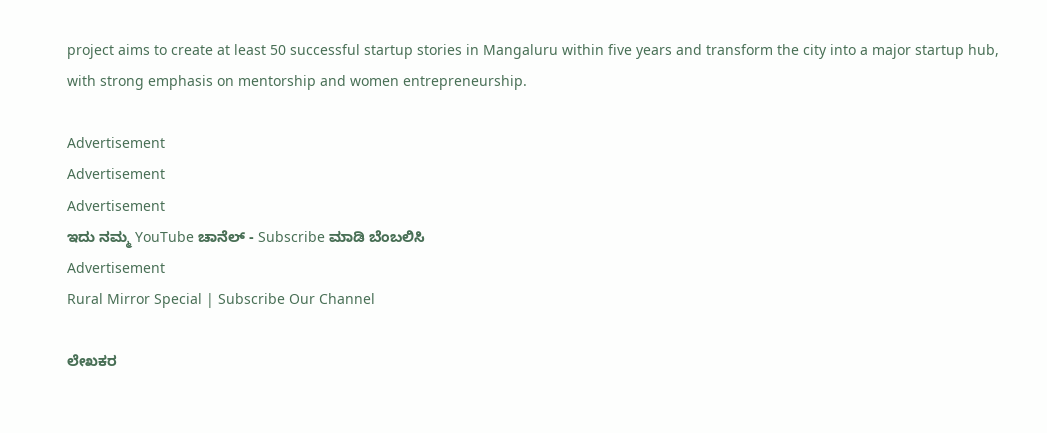project aims to create at least 50 successful startup stories in Mangaluru within five years and transform the city into a major startup hub, with strong emphasis on mentorship and women entrepreneurship.

Advertisement
Advertisement
Advertisement
ಇದು ನಮ್ಮ YouTube ಚಾನೆಲ್ - Subscribe ಮಾಡಿ ಬೆಂಬಲಿಸಿ
Advertisement
Rural Mirror Special | Subscribe Our Channel

ಲೇಖಕರ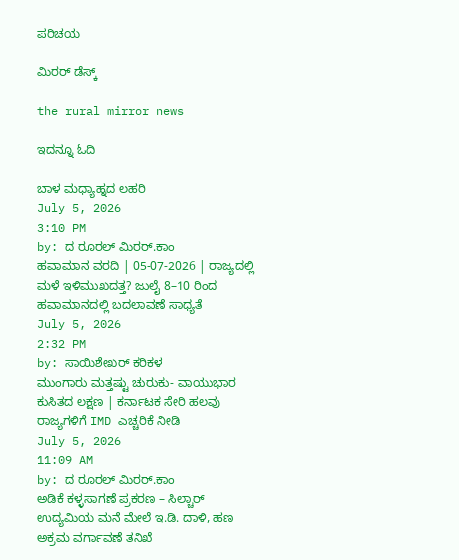ಪರಿಚಯ

ಮಿರರ್‌ ಡೆಸ್ಕ್

the rural mirror news

ಇದನ್ನೂ ಓದಿ

ಬಾಳ ಮಧ್ಯಾಹ್ನದ ಲಹರಿ
July 5, 2026
3:10 PM
by: ದ ರೂರಲ್ ಮಿರರ್.ಕಾಂ
ಹವಾಮಾನ ವರದಿ | 05-07-2026 | ರಾಜ್ಯದಲ್ಲಿ ಮಳೆ ಇಳಿಮುಖದತ್ತ? ಜುಲೈ 8–10 ರಿಂದ ಹವಾಮಾನದಲ್ಲಿ ಬದಲಾವಣೆ ಸಾಧ್ಯತೆ
July 5, 2026
2:32 PM
by: ಸಾಯಿಶೇಖರ್ ಕರಿಕಳ
ಮುಂಗಾರು ಮತ್ತಷ್ಟು ಚುರುಕು- ವಾಯುಭಾರ ಕುಸಿತದ ಲಕ್ಷಣ | ಕರ್ನಾಟಕ ಸೇರಿ ಹಲವು ರಾಜ್ಯಗಳಿಗೆ IMD ಎಚ್ಚರಿಕೆ ನೀಡಿ
July 5, 2026
11:09 AM
by: ದ ರೂರಲ್ ಮಿರರ್.ಕಾಂ
ಅಡಿಕೆ ಕಳ್ಳಸಾಗಣೆ ಪ್ರಕರಣ – ಸಿಲ್ಚಾರ್ ಉದ್ಯಮಿಯ ಮನೆ ಮೇಲೆ ಇ.ಡಿ. ದಾಳಿ, ಹಣ ಅಕ್ರಮ ವರ್ಗಾವಣೆ ತನಿಖೆ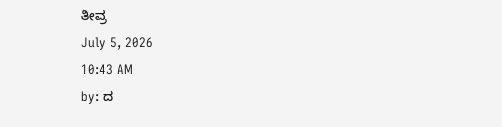ತೀವ್ರ
July 5, 2026
10:43 AM
by: ದ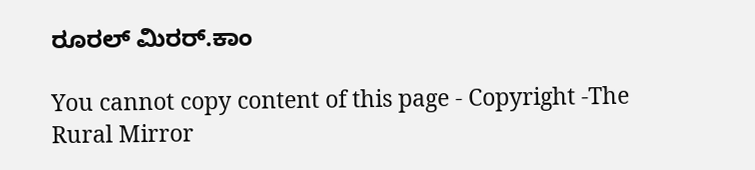ರೂರಲ್ ಮಿರರ್.ಕಾಂ

You cannot copy content of this page - Copyright -The Rural Mirror